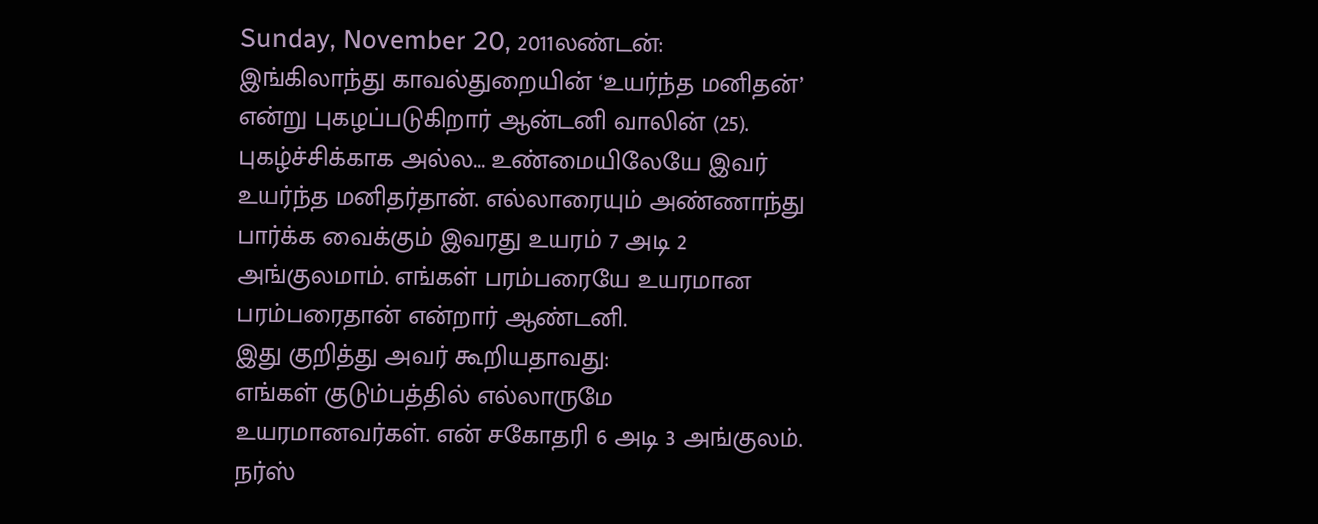Sunday, November 20, 2011லண்டன்: இங்கிலாந்து காவல்துறையின் ‘உயர்ந்த மனிதன்’ என்று புகழப்படுகிறார் ஆன்டனி வாலின் (25). புகழ்ச்சிக்காக அல்ல... உண்மையிலேயே இவர் உயர்ந்த மனிதர்தான். எல்லாரையும் அண்ணாந்து பார்க்க வைக்கும் இவரது உயரம் 7 அடி 2 அங்குலமாம். எங்கள் பரம்பரையே உயரமான பரம்பரைதான் என்றார் ஆண்டனி.
இது குறித்து அவர் கூறியதாவது:
எங்கள் குடும்பத்தில் எல்லாருமே உயரமானவர்கள். என் சகோதரி 6 அடி 3 அங்குலம். நர்ஸ்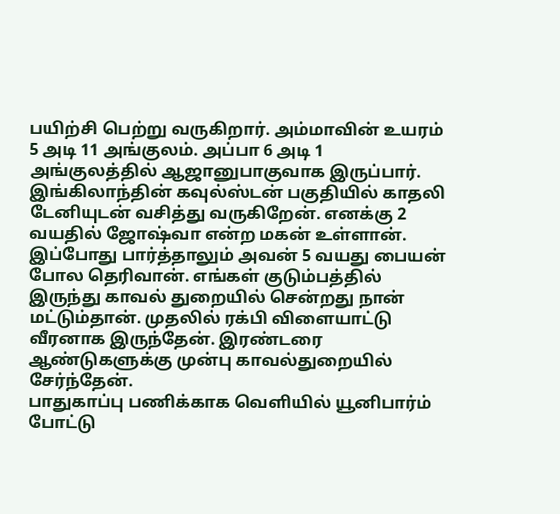பயிற்சி பெற்று வருகிறார். அம்மாவின் உயரம் 5 அடி 11 அங்குலம். அப்பா 6 அடி 1 அங்குலத்தில் ஆஜானுபாகுவாக இருப்பார். இங்கிலாந்தின் கவுல்ஸ்டன் பகுதியில் காதலி டேனியுடன் வசித்து வருகிறேன். எனக்கு 2 வயதில் ஜோஷ்வா என்ற மகன் உள்ளான். இப்போது பார்த்தாலும் அவன் 5 வயது பையன் போல தெரிவான். எங்கள் குடும்பத்தில் இருந்து காவல் துறையில் சென்றது நான் மட்டும்தான். முதலில் ரக்பி விளையாட்டு வீரனாக இருந்தேன். இரண்டரை ஆண்டுகளுக்கு முன்பு காவல்துறையில் சேர்ந்தேன்.
பாதுகாப்பு பணிக்காக வெளியில் யூனிபார்ம் போட்டு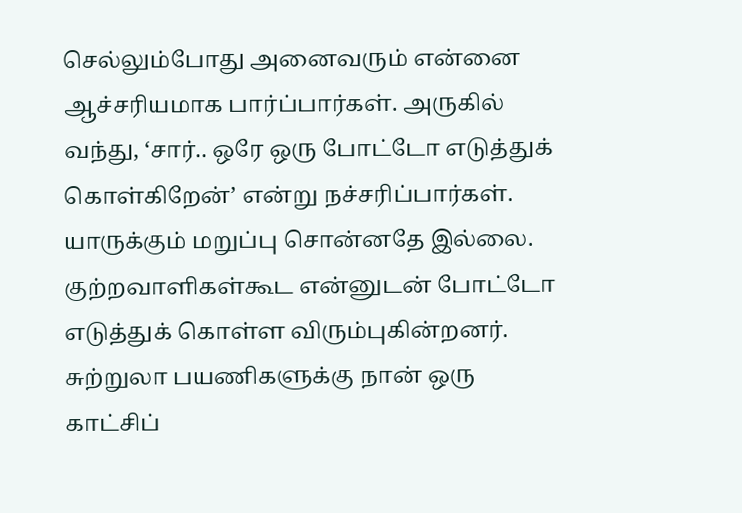செல்லும்போது அனைவரும் என்னை ஆச்சரியமாக பார்ப்பார்கள். அருகில் வந்து, ‘சார்.. ஒரே ஒரு போட்டோ எடுத்துக் கொள்கிறேன்’ என்று நச்சரிப்பார்கள். யாருக்கும் மறுப்பு சொன்னதே இல்லை. குற்றவாளிகள்கூட என்னுடன் போட்டோ எடுத்துக் கொள்ள விரும்புகின்றனர். சுற்றுலா பயணிகளுக்கு நான் ஒரு காட்சிப்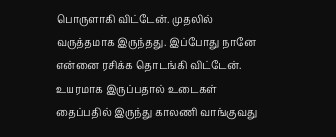பொருளாகி விட்டேன். முதலில் வருத்தமாக இருந்தது. இப்போது நானே என்னை ரசிக்க தொடங்கி விட்டேன்.
உயரமாக இருப்பதால் உடைகள் தைப்பதில் இருந்து காலணி வாங்குவது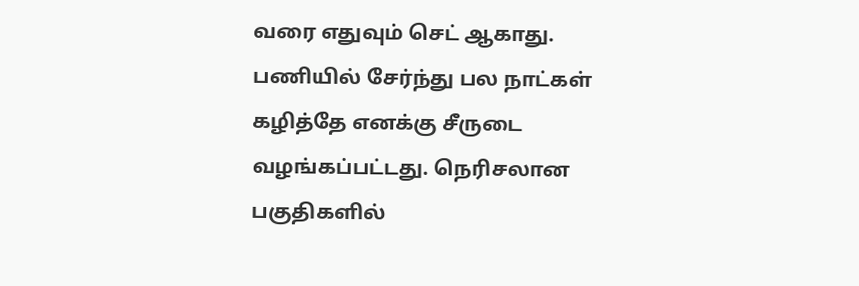வரை எதுவும் செட் ஆகாது. பணியில் சேர்ந்து பல நாட்கள் கழித்தே எனக்கு சீருடை வழங்கப்பட்டது. நெரிசலான பகுதிகளில்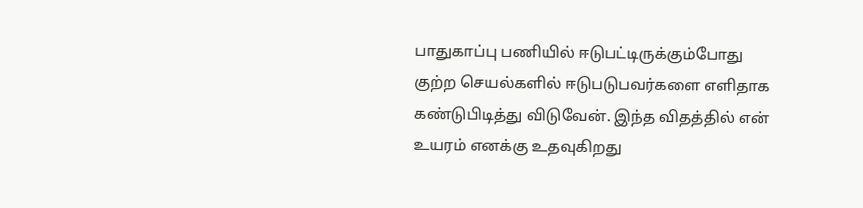பாதுகாப்பு பணியில் ஈடுபட்டிருக்கும்போது குற்ற செயல்களில் ஈடுபடுபவர்களை எளிதாக கண்டுபிடித்து விடுவேன். இந்த விதத்தில் என் உயரம் எனக்கு உதவுகிறது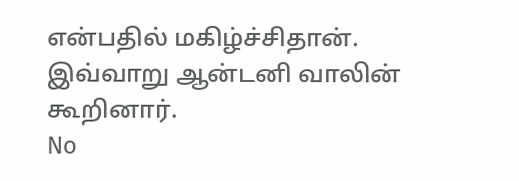என்பதில் மகிழ்ச்சிதான். இவ்வாறு ஆன்டனி வாலின் கூறினார்.
No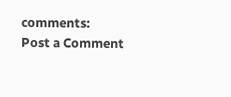comments:
Post a Comment